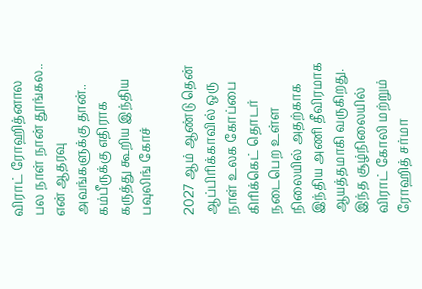விராட் ரோஹித்னால பல நாள் நான் தூங்கல.. என் ஆதரவு அவங்களுக்கு தான்.. கம்பீருக்கு எதிராக கருத்து கூறிய இந்திய பவுலிங் கோச்

2027 ஆம் ஆண்டு தென் ஆப்பிரிக்காவில் ஒரு நாள் உலக கோப்பை கிரிக்கெட் தொடர் நடைபெற உள்ள நிலையில் அதற்காக இந்திய அணி தீவிரமாக ஆயத்தமாகி வருகிறது. இந்த சூழ்நிலையில் விராட் கோலி மற்றும் ரோஹித் சர்மா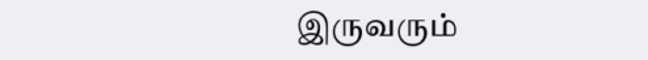இருவரும்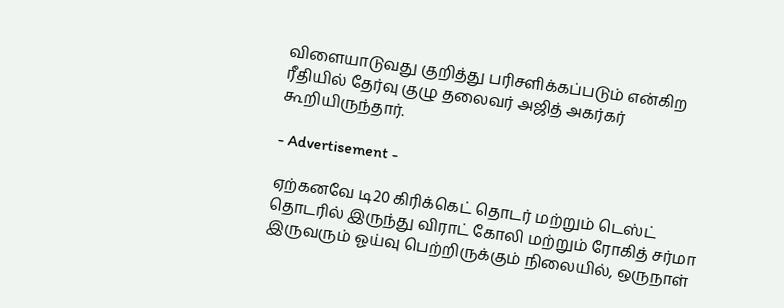விளையாடுவது குறித்து பரிசளிக்கப்படும் என்கிற ரீதியில் தேர்வு குழு தலைவர் அஜித் அகர்கர் கூறியிருந்தார்.

- Advertisement -

ஏற்கனவே டி20 கிரிக்கெட் தொடர் மற்றும் டெஸ்ட் தொடரில் இருந்து விராட் கோலி மற்றும் ரோகித் சர்மா இருவரும் ஓய்வு பெற்றிருக்கும் நிலையில், ஒருநாள்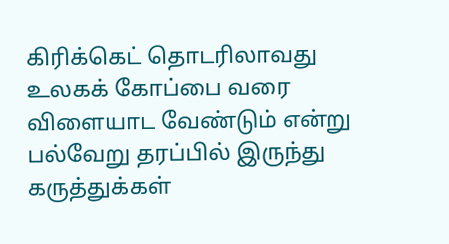கிரிக்கெட் தொடரிலாவது உலகக் கோப்பை வரை விளையாட வேண்டும் என்று பல்வேறு தரப்பில் இருந்து கருத்துக்கள்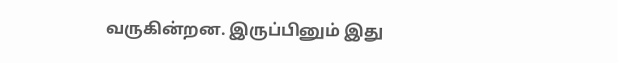வருகின்றன. இருப்பினும் இது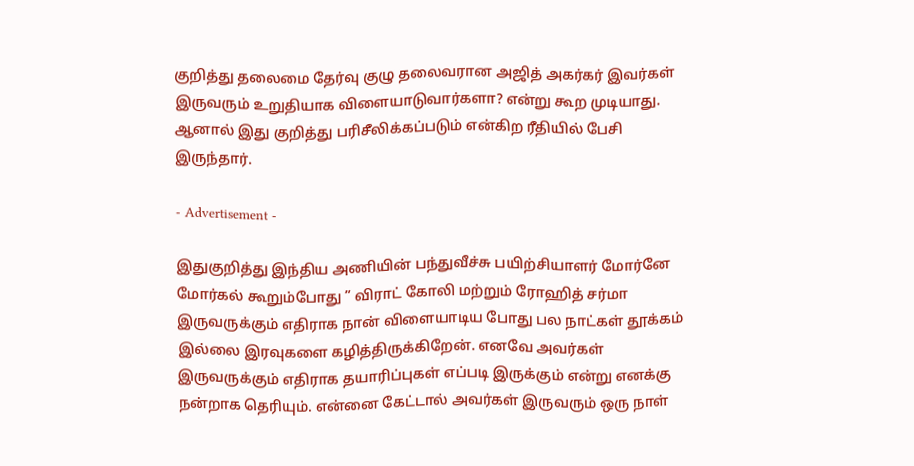குறித்து தலைமை தேர்வு குழு தலைவரான அஜித் அகர்கர் இவர்கள் இருவரும் உறுதியாக விளையாடுவார்களா? என்று கூற முடியாது. ஆனால் இது குறித்து பரிசீலிக்கப்படும் என்கிற ரீதியில் பேசி இருந்தார்.

- Advertisement -

இதுகுறித்து இந்திய அணியின் பந்துவீச்சு பயிற்சியாளர் மோர்னே மோர்கல் கூறும்போது ” விராட் கோலி மற்றும் ரோஹித் சர்மா இருவருக்கும் எதிராக நான் விளையாடிய போது பல நாட்கள் தூக்கம் இல்லை இரவுகளை கழித்திருக்கிறேன். எனவே அவர்கள் இருவருக்கும் எதிராக தயாரிப்புகள் எப்படி இருக்கும் என்று எனக்கு நன்றாக தெரியும். என்னை கேட்டால் அவர்கள் இருவரும் ஒரு நாள்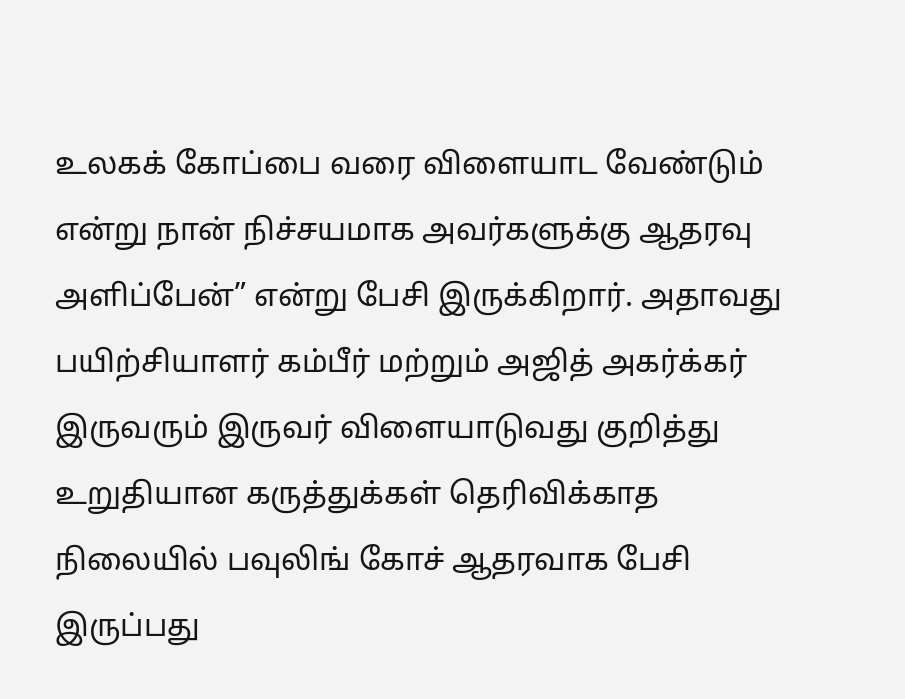உலகக் கோப்பை வரை விளையாட வேண்டும் என்று நான் நிச்சயமாக அவர்களுக்கு ஆதரவு அளிப்பேன்” என்று பேசி இருக்கிறார். அதாவது பயிற்சியாளர் கம்பீர் மற்றும் அஜித் அகர்க்கர் இருவரும் இருவர் விளையாடுவது குறித்து உறுதியான கருத்துக்கள் தெரிவிக்காத நிலையில் பவுலிங் கோச் ஆதரவாக பேசி இருப்பது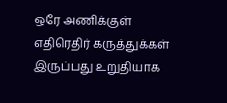ஒரே அணிக்குள் எதிரெதிர் கருத்துக்கள் இருப்பது உறுதியாக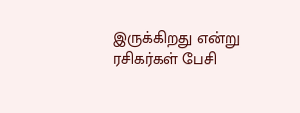இருக்கிறது என்று ரசிகர்கள் பேசி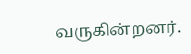வருகின்றனர்.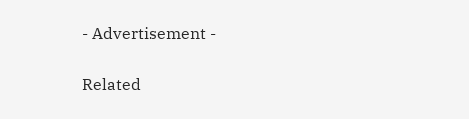- Advertisement -

Related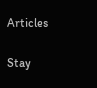Articles

Stay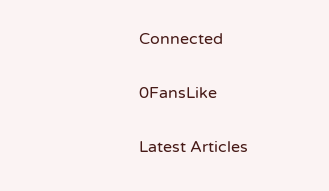Connected

0FansLike

Latest Articles